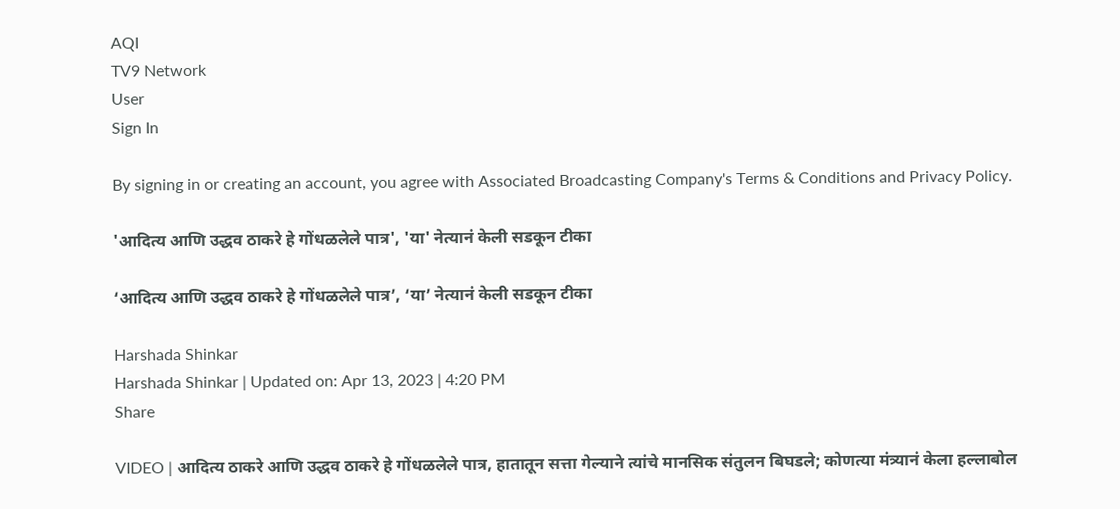AQI
TV9 Network
User
Sign In

By signing in or creating an account, you agree with Associated Broadcasting Company's Terms & Conditions and Privacy Policy.

'आदित्य आणि उद्धव ठाकरे हे गोंधळलेले पात्र', 'या' नेत्यानं केली सडकून टीका

‘आदित्य आणि उद्धव ठाकरे हे गोंधळलेले पात्र’, ‘या’ नेत्यानं केली सडकून टीका

Harshada Shinkar
Harshada Shinkar | Updated on: Apr 13, 2023 | 4:20 PM
Share

VIDEO | आदित्य ठाकरे आणि उद्धव ठाकरे हे गोंधळलेले पात्र, हातातून सत्ता गेल्याने त्यांचे मानसिक संतुलन बिघडले; कोणत्या मंत्र्यानं केला हल्लाबोल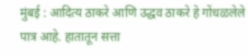मुंबई : आदित्य ठाकरे आणि उद्धव ठाकरे हे गोंधळलेले पात्र आहे. हातातून सत्ता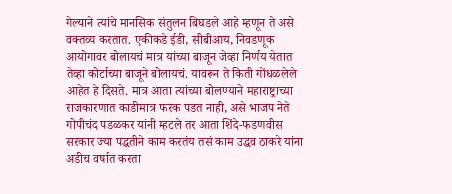गेल्याने त्यांचे मानसिक संतुलन बिघडले आहे म्हणून ते असे वक्तव्य करतात. एकीकडे ईडी, सीबीआय, निवडणूक आयोगावर बोलायचं मात्र यांच्या बाजून जेव्हा निर्णय येतात तेव्हा कोर्टाच्या बाजूने बोलायचं. यावरून ते किती गोंधळलेले आहेत हे दिसते. मात्र आता त्यांच्या बोलण्याने महाराष्ट्राच्या राजकारणात काडीमात्र फरक पडत नाही, असे भाजप नेते गोपीचंद पडळकर यांनी म्हटले तर आता शिंदे-फडणवीस सरकार ज्या पद्धतीने काम करतंय तसं काम उद्धव ठाकरे यांना अडीच वर्षात करता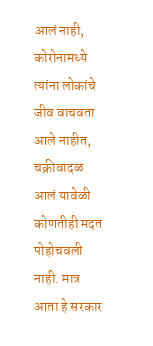आलं नाही, कोरोनामध्ये त्यांना लोकांचे जीव वाचवता आले नाहीत, चक्रीवादळ आलं यावेळी कोणतीही मदत पोहोचवली नाही. मात्र आता हे सरकार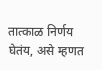तात्काळ निर्णय घेतंय, असे म्हणत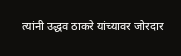त्यांनी उद्धव ठाकरे यांच्यावर जोरदार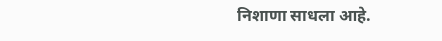निशाणा साधला आहे.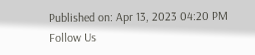Published on: Apr 13, 2023 04:20 PM
Follow Us